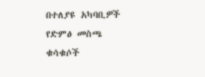በተለያዩ አካባቢዎች የድምፅ መስጫ ቁሳቁሶች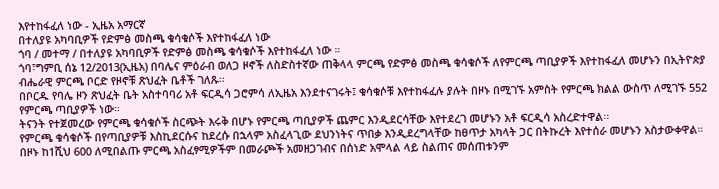እየተከፋፈለ ነው - ኢዜአ አማርኛ
በተለያዩ አካባቢዎች የድምፅ መስጫ ቁሳቁሶች እየተከፋፈለ ነው
ጎባ / መተማ / በተለያዩ አካባቢዎች የድምፅ መስጫ ቁሳቁሶች እየተከፋፈለ ነው ።
ጎባ፣ግምቢ ሰኔ 12/2013(ኢዜአ) በባሌና ምዕራብ ወለጋ ዞኖች ለስድስተኛው ጠቅላላ ምርጫ የድምፅ መስጫ ቁሳቁሶች ለየምርጫ ጣቢያዎች እየተከፋፈለ መሆኑን በኢትዮጵያ ብሔራዊ ምርጫ ቦርድ የዞኖቹ ጽህፈት ቤቶች ገለጹ፡፡
በቦርዱ የባሌ ዞን ጽህፈት ቤት አስተባባሪ አቶ ፍርዲሳ ጋሮምሳ ለኢዜአ እንደተናገሩት፤ ቁሳቁሶቹ እየተከፋፈሉ ያሉት በዞኑ በሚገኙ አምስት የምርጫ ክልል ውስጥ ለሚገኙ 552 የምርጫ ጣቢያዎች ነው።
ትናንት የተጀመረው የምርጫ ቁሳቁሶች ስርጭት እሩቅ በሆኑ የምርጫ ጣቢያዎች ጨምር እንዲደርሳቸው እየተደረገ መሆኑን አቶ ፍርዲሳ አስረድተዋል፡፡
የምርጫ ቁሳቁሶች በየጣቢያዎቹ እስኪደርሱና ከደረሱ በኋላም አስፈላጊው ደህንነትና ጥበቃ እንዲደረግላቸው ከፀጥታ አካላት ጋር በትኩረት እየተሰራ መሆኑን አስታውቀዋል።
በዞኑ ከ1ሺህ 600 ለሚበልጡ ምርጫ አስፈፃሚዎችም በመራጮች አመዘጋገብና በሰነድ አሞላል ላይ ስልጠና መሰጠቱንም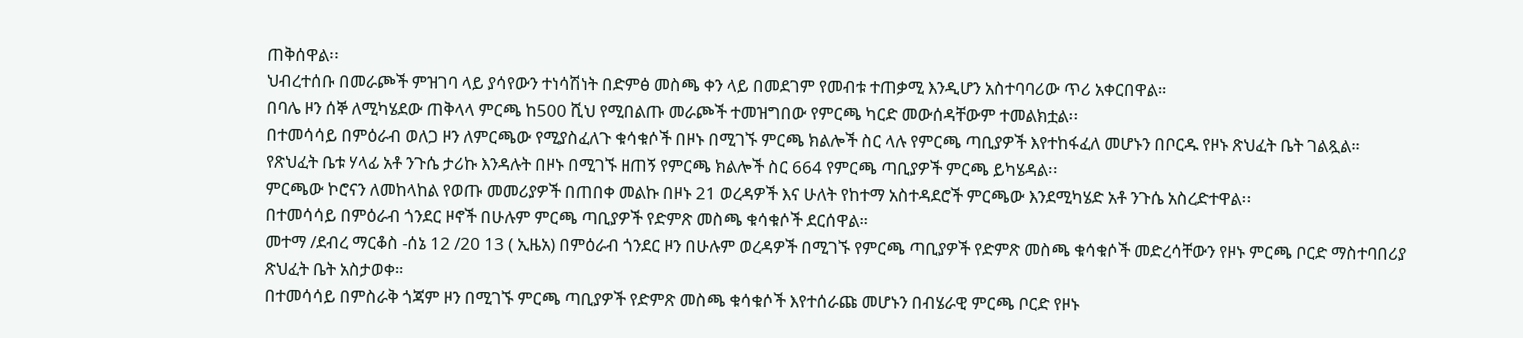ጠቅሰዋል፡፡
ህብረተሰቡ በመራጮች ምዝገባ ላይ ያሳየውን ተነሳሽነት በድምፅ መስጫ ቀን ላይ በመደገም የመብቱ ተጠቃሚ እንዲሆን አስተባባሪው ጥሪ አቀርበዋል።
በባሌ ዞን ሰኞ ለሚካሄደው ጠቅላላ ምርጫ ከ500 ሺህ የሚበልጡ መራጮች ተመዝግበው የምርጫ ካርድ መውሰዳቸውም ተመልክቷል፡፡
በተመሳሳይ በምዕራብ ወለጋ ዞን ለምርጫው የሚያስፈለጉ ቁሳቁሶች በዞኑ በሚገኙ ምርጫ ክልሎች ስር ላሉ የምርጫ ጣቢያዎች እየተከፋፈለ መሆኑን በቦርዱ የዞኑ ጽህፈት ቤት ገልጿል።
የጽህፈት ቤቱ ሃላፊ አቶ ንጉሴ ታሪኩ እንዳሉት በዞኑ በሚገኙ ዘጠኝ የምርጫ ክልሎች ስር 664 የምርጫ ጣቢያዎች ምርጫ ይካሄዳል፡፡
ምርጫው ኮሮናን ለመከላከል የወጡ መመሪያዎች በጠበቀ መልኩ በዞኑ 21 ወረዳዎች እና ሁለት የከተማ አስተዳደሮች ምርጫው እንደሚካሄድ አቶ ንጉሴ አስረድተዋል፡፡
በተመሳሳይ በምዕራብ ጎንደር ዞኖች በሁሉም ምርጫ ጣቢያዎች የድምጽ መስጫ ቁሳቁሶች ደርሰዋል።
መተማ /ደብረ ማርቆስ -ሰኔ 12 /20 13 ( ኢዜአ) በምዕራብ ጎንደር ዞን በሁሉም ወረዳዎች በሚገኙ የምርጫ ጣቢያዎች የድምጽ መስጫ ቁሳቁሶች መድረሳቸውን የዞኑ ምርጫ ቦርድ ማስተባበሪያ ጽህፈት ቤት አስታወቀ።
በተመሳሳይ በምስራቅ ጎጃም ዞን በሚገኙ ምርጫ ጣቢያዎች የድምጽ መስጫ ቁሳቁሶች እየተሰራጩ መሆኑን በብሄራዊ ምርጫ ቦርድ የዞኑ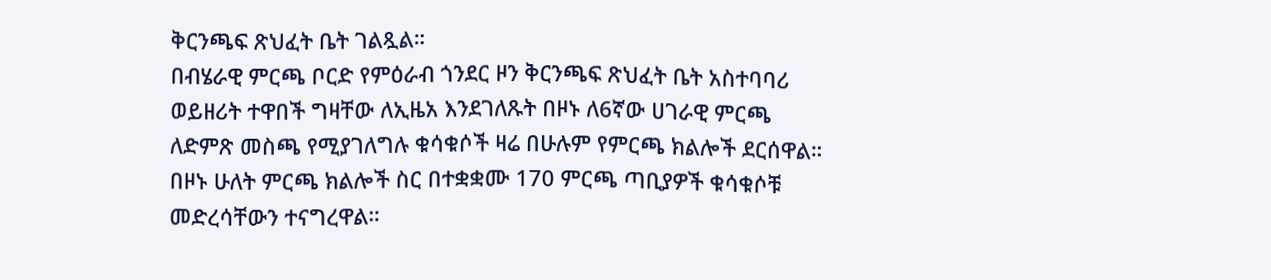ቅርንጫፍ ጽህፈት ቤት ገልጿል።
በብሄራዊ ምርጫ ቦርድ የምዕራብ ጎንደር ዞን ቅርንጫፍ ጽህፈት ቤት አስተባባሪ ወይዘሪት ተዋበች ግዛቸው ለኢዜአ እንደገለጹት በዞኑ ለ6ኛው ሀገራዊ ምርጫ ለድምጽ መስጫ የሚያገለግሉ ቁሳቁሶች ዛሬ በሁሉም የምርጫ ክልሎች ደርሰዋል።
በዞኑ ሁለት ምርጫ ክልሎች ስር በተቋቋሙ 170 ምርጫ ጣቢያዎች ቁሳቁሶቹ መድረሳቸውን ተናግረዋል።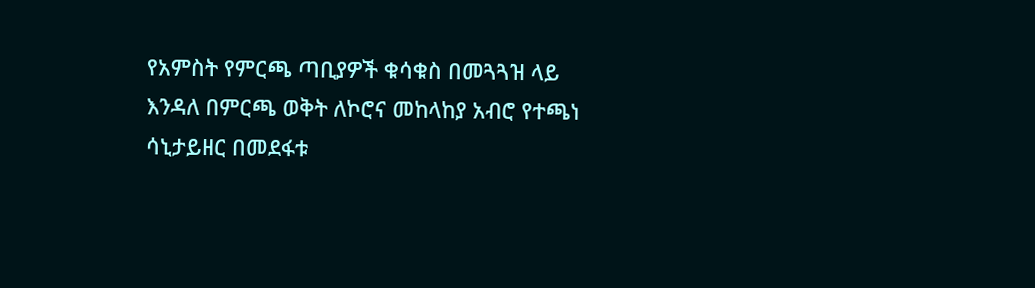የአምስት የምርጫ ጣቢያዎች ቁሳቁስ በመጓጓዝ ላይ እንዳለ በምርጫ ወቅት ለኮሮና መከላከያ አብሮ የተጫነ ሳኒታይዘር በመደፋቱ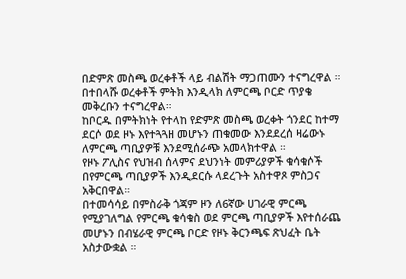በድምጽ መስጫ ወረቀቶች ላይ ብልሽት ማጋጠሙን ተናግረዋል ።
በተበላሹ ወረቀቶች ምትክ እንዲላክ ለምርጫ ቦርድ ጥያቄ መቅረቡን ተናግረዋል።
ከቦርዱ በምትክነት የተላከ የድምጽ መስጫ ወረቀት ጎንደር ከተማ ደርሶ ወደ ዞኑ እየተጓጓዘ መሆኑን ጠቁመው እንደደረሰ ዛሬውኑ ለምርጫ ጣቢያዎቹ እንደሚሰራጭ አመላክተዋል ።
የዞኑ ፖሊስና የህዝብ ሰላምና ደህንነት መምሪያዎች ቁሳቁሶች በየምርጫ ጣቢያዎች እንዲደርሱ ላደረጉት አስተዋጾ ምስጋና አቅርበዋል።
በተመሳሳይ በምስራቅ ጎጃም ዞን ለ6ኛው ሀገራዊ ምርጫ የሚያገለግል የምርጫ ቁሳቁስ ወደ ምርጫ ጣቢያዎች እየተሰራጨ መሆኑን በብሄራዊ ምርጫ ቦርድ የዞኑ ቅርንጫፍ ጽህፈት ቤት አስታውቋል ።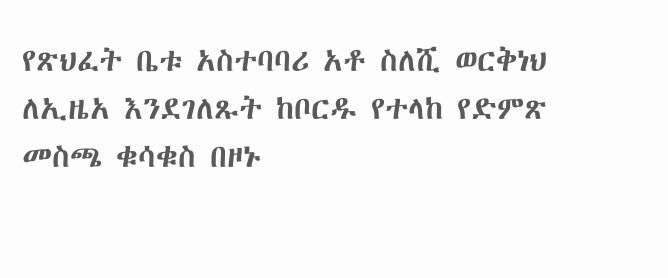የጽህፈት ቤቱ አስተባባሪ አቶ ስለሺ ወርቅነህ ለኢዜአ እንደገለጹት ከቦርዱ የተላከ የድምጽ መስጫ ቁሳቁስ በዞኑ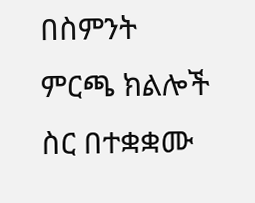በስምንት ምርጫ ክልሎች ስር በተቋቋሙ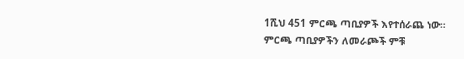1ሺህ 451 ምርጫ ጣቢያዎች እየተሰራጨ ነው።
ምርጫ ጣቢያዎችን ለመራጮች ምቹ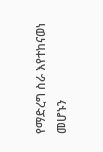የማድረግ ስራ እየተከናወነ መሆኑን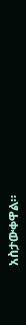አስታውቀዋል።